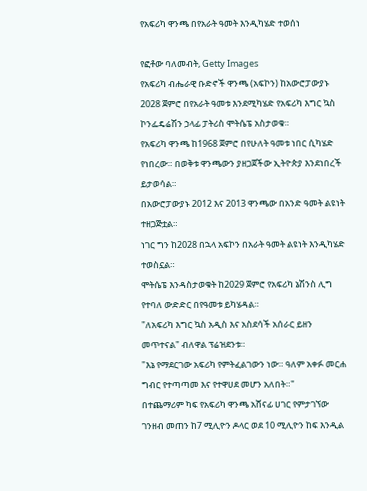የአፍሪካ ዋንጫ በየአራት ዓመት እንዲካሄድ ተወሰነ

የፎቶው ባለመብት, Getty Images
የአፍሪካ ብሔራዊ ቡድኖች ዋንጫ (አፍኮን) ከአውሮፓውያኑ 2028 ጀምሮ በየአራት ዓመቱ እንደሚካሄድ የአፍሪካ እግር ኳስ ኮንፌዴሬሽን ኃላፊ ፓትሪስ ሞትሴፔ አስታወቁ።
የአፍሪካ ዋንጫ ከ1968 ጀምሮ በየሁለት ዓመቱ ነበር ሲካሄድ የነበረው። በወቅቱ ዋንጫውን ያዘጋጀችው ኢትዮጵያ እንደነበረች ይታወሳል።
በአውሮፓውያኑ 2012 እና 2013 ዋንጫው በአንድ ዓመት ልዩነት ተዘጋጅቷል።
ነገር ግን ከ2028 በኋላ አፍኮን በአራት ዓመት ልዩነት እንዲካሄድ ተወስኗል።
ሞትሴፔ እንዳስታወቁት ከ2029 ጀምሮ የአፍሪካ ኔሽንስ ሊግ የተባለ ውድድር በየዓመቱ ይካሄዳል።
"ለአፍሪካ እግር ኳስ አዲስ እና አስደሳች አሰራር ይዘን መጥተናል" ብለዋል ፕሬዝደንቱ።
"እኔ የማደርገው አፍሪካ የምትፈልገውን ነው። ዓለም አቀፉ መርሐ ግብር የተጣጣመ እና የተዋሀደ መሆን አለበት።"
በተጨማሪም ካፍ የአፍሪካ ዋንጫ አሸናፊ ሀገር የምታገኘው ገንዘብ መጠን ከ7 ሚሊዮን ዶላር ወደ 10 ሚሊዮን ከፍ እንዲል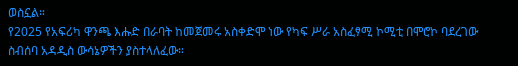ወስኗል።
የ2025 የአፍሪካ ዋንጫ እሑድ በራባት ከመጀመሩ አስቀድሞ ነው የካፍ ሥራ አስፈፃሚ ኮሚቲ በሞሮኮ ባደረገው ስብሰባ አዳዲስ ውሳኔዎችን ያስተላለፈው።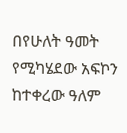በየሁለት ዓመት የሚካሄደው አፍኮን ከተቀረው ዓለም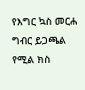የእግር ኳስ መርሐ ግብር ይጋጫል የሚል ክስ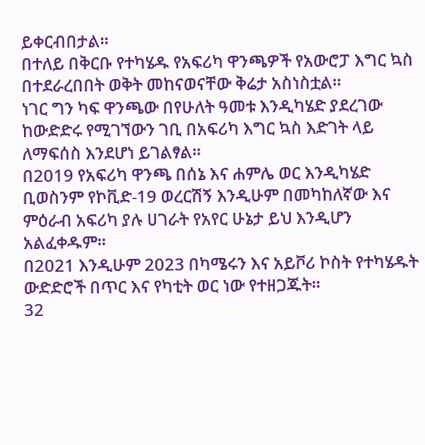ይቀርብበታል።
በተለይ በቅርቡ የተካሄዱ የአፍሪካ ዋንጫዎች የአውሮፓ እግር ኳስ በተደራረበበት ወቅት መከናወናቸው ቅሬታ አስነስቷል።
ነገር ግን ካፍ ዋንጫው በየሁለት ዓመቱ እንዲካሄድ ያደረገው ከውድድሩ የሚገኘውን ገቢ በአፍሪካ እግር ኳስ እድገት ላይ ለማፍሰስ እንደሆነ ይገልፃል።
በ2019 የአፍሪካ ዋንጫ በሰኔ እና ሐምሌ ወር እንዲካሄድ ቢወስንም የኮቪድ-19 ወረርሽኝ እንዲሁም በመካከለኛው እና ምዕራብ አፍሪካ ያሉ ሀገራት የአየር ሁኔታ ይህ እንዲሆን አልፈቀዱም።
በ2021 እንዲሁም 2023 በካሜሩን እና አይቮሪ ኮስት የተካሄዱት ውድድሮች በጥር እና የካቲት ወር ነው የተዘጋጁት።
32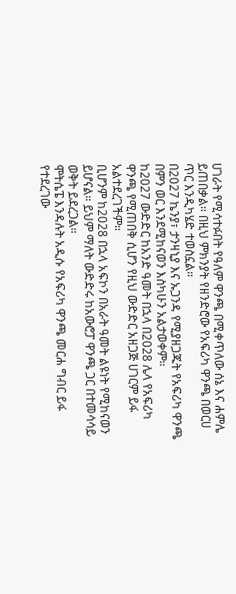ሀገራት የሚሳተፉበት የዓለም ዋንጫ በሚቀጥለው ሰኔ እና ሐምሌ ይጠበቃል። በዚህ ምክንያት የዘንድሮው የአፍሪካ ዋንጫ በወርሀ ጥር እንዲካሄድ ተወስኗል።
በ2027 ኬንያ፣ ታንዛኒያ እና ኡጋንዳ የሚያዘጋጁት የአፍሪካ ዋንጫ በምን ወር እንደሚከናወን እስካሁን አልታወቀም።
ከ2027 ውድድር ከአንድ ዓመት በኋላ በ2028 ሌላ የአፍሪካ ዋንጫ የሚጠበቅ ሲሆን የዚህ ውድድር አዘጋጅ ሀገርም ይፋ አልተደረገችም።
ቢሆንም ከ2028 በኋላ አፍኮን በአራት ዓመት ልዩነት የሚከናወን ይሆናል። ይህም ማለት ውድድሩ ከአውሮፓ ዋንጫ ጋር በተመሳሳይ ወቅት ይደረጋል።
ሞትሴፔ እንዳሉት አዲሱ የአፍሪካ ዋንጫ መርሐ ግብር ይፋ የተደረገው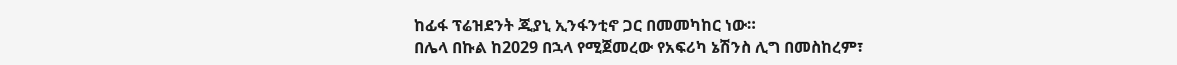ከፊፋ ፕሬዝደንት ጂያኒ ኢንፋንቲኖ ጋር በመመካከር ነው።
በሌላ በኩል ከ2029 በኋላ የሚጀመረው የአፍሪካ ኔሽንስ ሊግ በመስከረም፣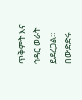ጥቅምት እና ኅዳር ወራት ይደረጋል። በውድድሩ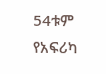54ቱም የአፍሪካ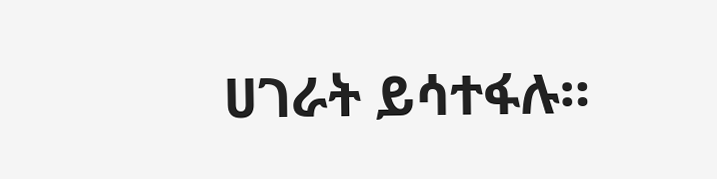ሀገራት ይሳተፋሉ።